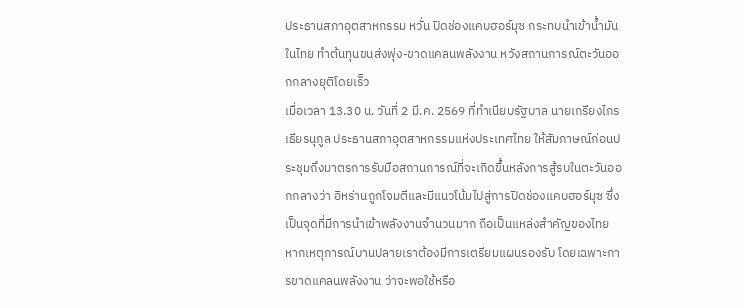ประธานสภาอุตสาหกรรม หวั่น ปิดช่องแคบฮอร์มุซ กระทบนำเข้าน้ำมันในไทย ทำต้นทุนขนส่งพุ่ง-ขาดแคลนพลังงาน หวังสถานการณ์ตะวันออกกลางยุติโดยเร็ว
เมื่อเวลา 13.30 น. วันที่ 2 มี.ค. 2569 ที่ทำเนียบรัฐบาล นายเกรียงไกร เธียรนุกูล ประธานสภาอุตสาหกรรมแห่งประเทศไทย ให้สัมภาษณ์ก่อนประชุมถึงมาตรการรับมือสถานการณ์ที่จะเกิดขึ้นหลังการสู้รบในตะวันออกกลางว่า อิหร่านถูกโจมตีและมีแนวโน้มไปสู่การปิดช่องแคบฮอร์มุซ ซึ่งเป็นจุดที่มีการนำเข้าพลังงานจำนวนมาก ถือเป็นแหล่งสำคัญของไทย
หากเหตุการณ์บานปลายเราต้องมีการเตรียมแผนรองรับ โดยเฉพาะการขาดแคลนพลังงาน ว่าจะพอใช้หรือ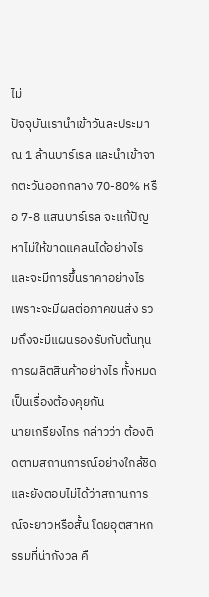ไม่
ปัจจุบันเรานำเข้าวันละประมาณ 1 ล้านบาร์เรล และนำเข้าจากตะวันออกกลาง 70-80% หรือ 7-8 แสนบาร์เรล จะแก้ปัญหาไม่ให้ขาดแคลนได้อย่างไร และจะมีการขึ้นราคาอย่างไร เพราะจะมีผลต่อภาคขนส่ง รวมถึงจะมีแผนรองรับกับต้นทุนการผลิตสินค้าอย่างไร ทั้งหมดเป็นเรื่องต้องคุยกัน
นายเกรียงไกร กล่าวว่า ต้องติดตามสถานการณ์อย่างใกล้ชิด และยังตอบไม่ได้ว่าสถานการณ์จะยาวหรือสั้น โดยอุตสาหกรรมที่น่ากังวล คื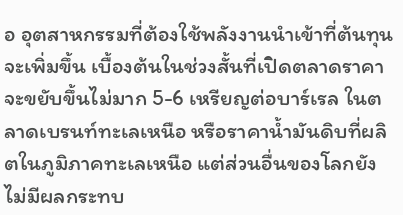อ อุตสาหกรรมที่ต้องใช้พลังงานนำเข้าที่ต้นทุนจะเพิ่มขึ้น เบื้องต้นในช่วงสั้นที่เปิดตลาดราคาจะขยับขึ้นไม่มาก 5-6 เหรียญต่อบาร์เรล ในตลาดเบรนท์ทะเลเหนือ หรือราคาน้ำมันดิบที่ผลิตในภูมิภาคทะเลเหนือ แต่ส่วนอื่นของโลกยังไม่มีผลกระทบ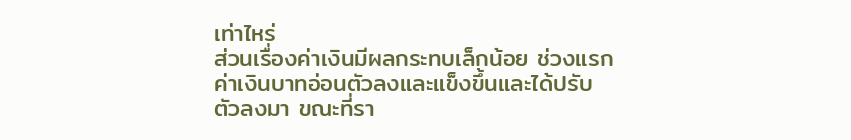เท่าไหร่
ส่วนเรื่องค่าเงินมีผลกระทบเล็กน้อย ช่วงแรกค่าเงินบาทอ่อนตัวลงและแข็งขึ้นและได้ปรับตัวลงมา ขณะที่รา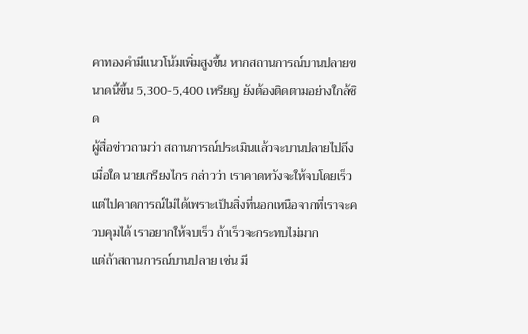คาทองคำมีแนวโน้มเพิ่มสูงขึ้น หากสถานการณ์บานปลายขนาดนี้ขึ้น 5,300-5,400 เหรียญ ยังต้องติดตามอย่างใกล้ชิด
ผู้สื่อข่าวถามว่า สถานการณ์ประเมินแล้วจะบานปลายไปถึงเมื่อใด นายเกรียงไกร กล่าวว่า เราคาดหวังจะให้จบโดยเร็ว แต่ไปคาดการณ์ไม่ได้เพราะเป็นสิ่งที่นอกเหนือจากที่เราจะควบคุมได้ เราอยากให้จบเร็ว ถ้าเร็วจะกระทบไม่มาก
แต่ถ้าสถานการณ์บานปลาย เช่น มี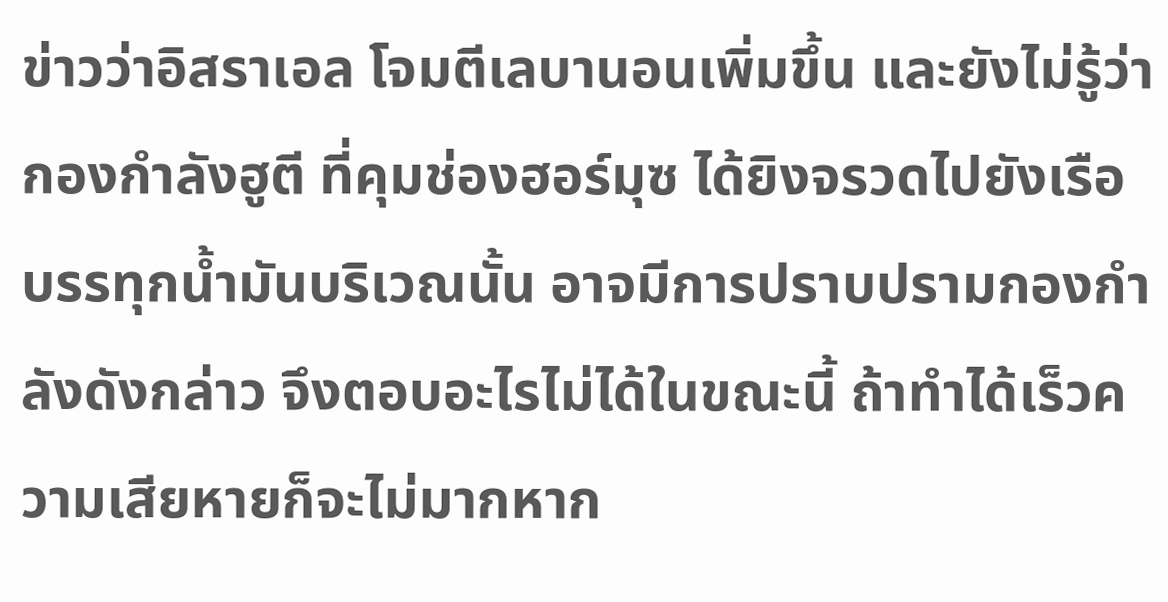ข่าวว่าอิสราเอล โจมตีเลบานอนเพิ่มขึ้น และยังไม่รู้ว่ากองกำลังฮูตี ที่คุมช่องฮอร์มุซ ได้ยิงจรวดไปยังเรือบรรทุกน้ำมันบริเวณนั้น อาจมีการปราบปรามกองกำลังดังกล่าว จึงตอบอะไรไม่ได้ในขณะนี้ ถ้าทำได้เร็วความเสียหายก็จะไม่มากหาก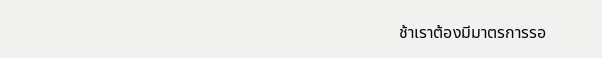ช้าเราต้องมีมาตรการรอ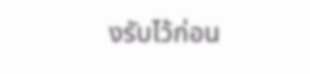งรับไว้ก่อน